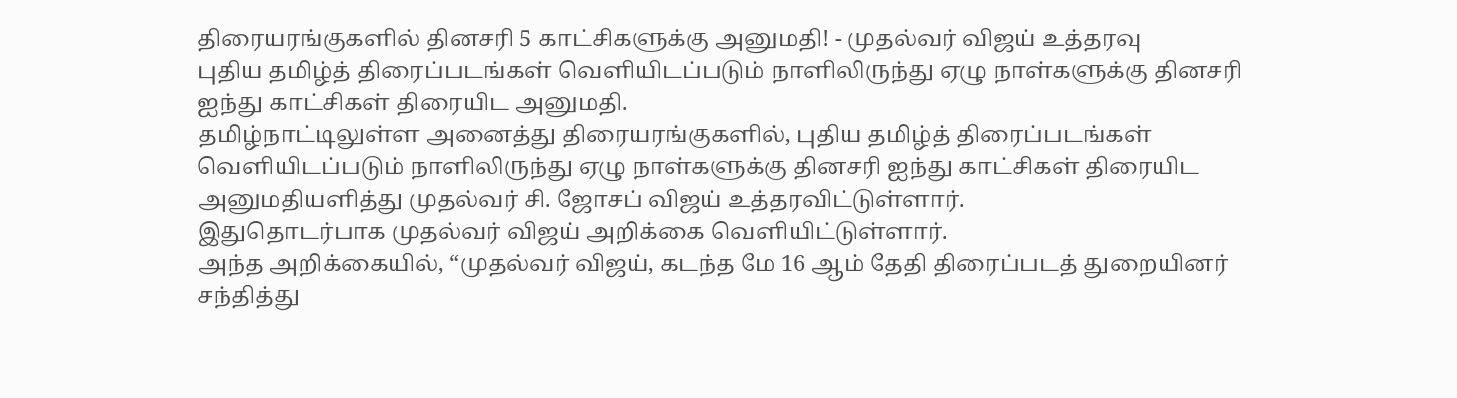திரையரங்குகளில் தினசரி 5 காட்சிகளுக்கு அனுமதி! - முதல்வர் விஜய் உத்தரவு
புதிய தமிழ்த் திரைப்படங்கள் வெளியிடப்படும் நாளிலிருந்து ஏழு நாள்களுக்கு தினசரி ஐந்து காட்சிகள் திரையிட அனுமதி.
தமிழ்நாட்டிலுள்ள அனைத்து திரையரங்குகளில், புதிய தமிழ்த் திரைப்படங்கள் வெளியிடப்படும் நாளிலிருந்து ஏழு நாள்களுக்கு தினசரி ஐந்து காட்சிகள் திரையிட அனுமதியளித்து முதல்வர் சி. ஜோசப் விஜய் உத்தரவிட்டுள்ளார்.
இதுதொடர்பாக முதல்வர் விஜய் அறிக்கை வெளியிட்டுள்ளார்.
அந்த அறிக்கையில், “முதல்வர் விஜய், கடந்த மே 16 ஆம் தேதி திரைப்படத் துறையினர் சந்தித்து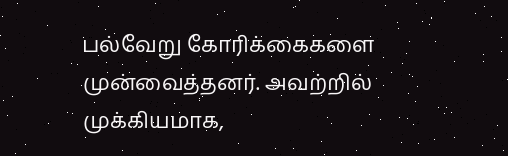பல்வேறு கோரிக்கைகளை முன்வைத்தனர். அவற்றில் முக்கியமாக,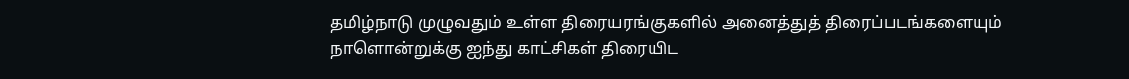தமிழ்நாடு முழுவதும் உள்ள திரையரங்குகளில் அனைத்துத் திரைப்படங்களையும் நாளொன்றுக்கு ஐந்து காட்சிகள் திரையிட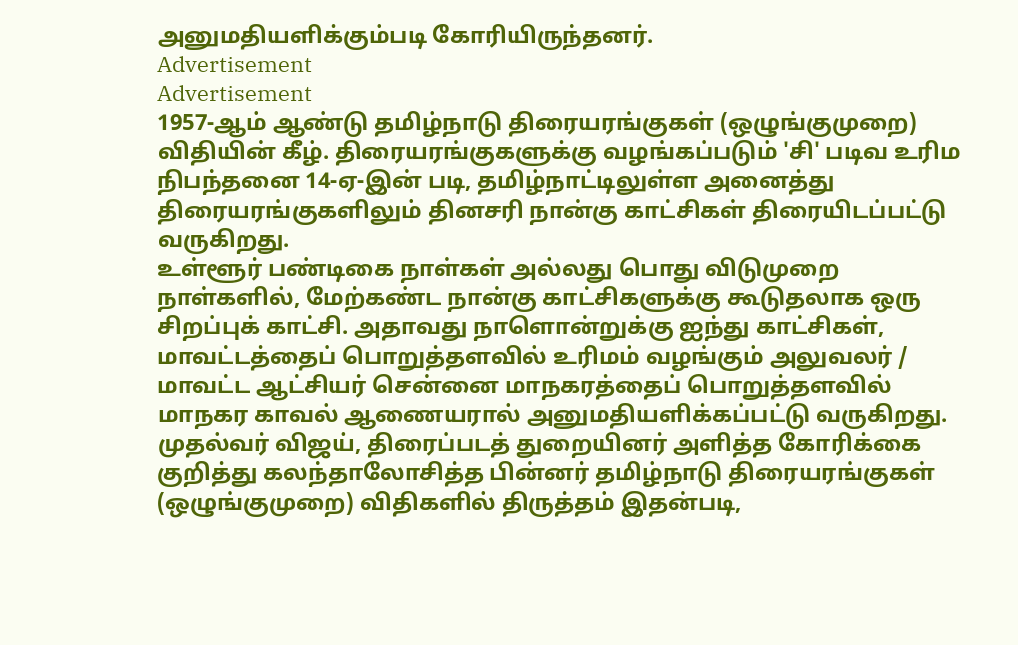அனுமதியளிக்கும்படி கோரியிருந்தனர்.
Advertisement
Advertisement
1957-ஆம் ஆண்டு தமிழ்நாடு திரையரங்குகள் (ஒழுங்குமுறை) விதியின் கீழ். திரையரங்குகளுக்கு வழங்கப்படும் 'சி' படிவ உரிம நிபந்தனை 14-ஏ-இன் படி, தமிழ்நாட்டிலுள்ள அனைத்து திரையரங்குகளிலும் தினசரி நான்கு காட்சிகள் திரையிடப்பட்டு வருகிறது.
உள்ளூர் பண்டிகை நாள்கள் அல்லது பொது விடுமுறை நாள்களில், மேற்கண்ட நான்கு காட்சிகளுக்கு கூடுதலாக ஒரு சிறப்புக் காட்சி. அதாவது நாளொன்றுக்கு ஐந்து காட்சிகள், மாவட்டத்தைப் பொறுத்தளவில் உரிமம் வழங்கும் அலுவலர் / மாவட்ட ஆட்சியர் சென்னை மாநகரத்தைப் பொறுத்தளவில் மாநகர காவல் ஆணையரால் அனுமதியளிக்கப்பட்டு வருகிறது.
முதல்வர் விஜய், திரைப்படத் துறையினர் அளித்த கோரிக்கை குறித்து கலந்தாலோசித்த பின்னர் தமிழ்நாடு திரையரங்குகள் (ஒழுங்குமுறை) விதிகளில் திருத்தம் இதன்படி,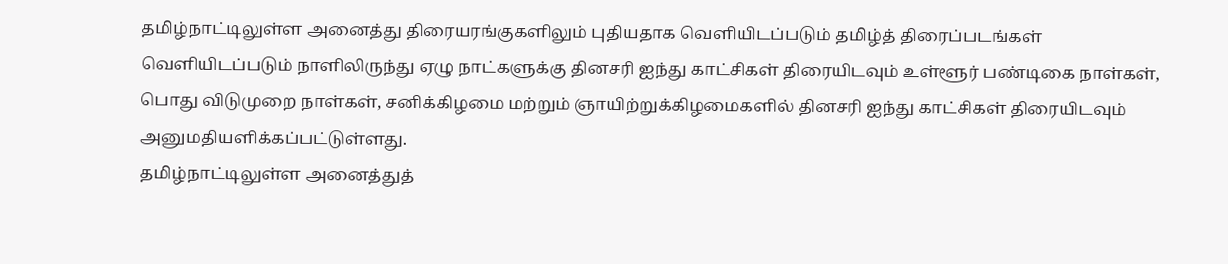தமிழ்நாட்டிலுள்ள அனைத்து திரையரங்குகளிலும் புதியதாக வெளியிடப்படும் தமிழ்த் திரைப்படங்கள் வெளியிடப்படும் நாளிலிருந்து ஏழு நாட்களுக்கு தினசரி ஐந்து காட்சிகள் திரையிடவும் உள்ளூர் பண்டிகை நாள்கள், பொது விடுமுறை நாள்கள், சனிக்கிழமை மற்றும் ஞாயிற்றுக்கிழமைகளில் தினசரி ஐந்து காட்சிகள் திரையிடவும் அனுமதியளிக்கப்பட்டுள்ளது.
தமிழ்நாட்டிலுள்ள அனைத்துத்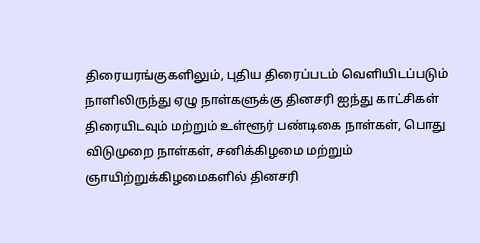திரையரங்குகளிலும், புதிய திரைப்படம் வெளியிடப்படும் நாளிலிருந்து ஏழு நாள்களுக்கு தினசரி ஐந்து காட்சிகள் திரையிடவும் மற்றும் உள்ளூர் பண்டிகை நாள்கள், பொது விடுமுறை நாள்கள், சனிக்கிழமை மற்றும் ஞாயிற்றுக்கிழமைகளில் தினசரி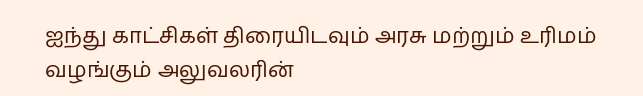ஐந்து காட்சிகள் திரையிடவும் அரசு மற்றும் உரிமம் வழங்கும் அலுவலரின்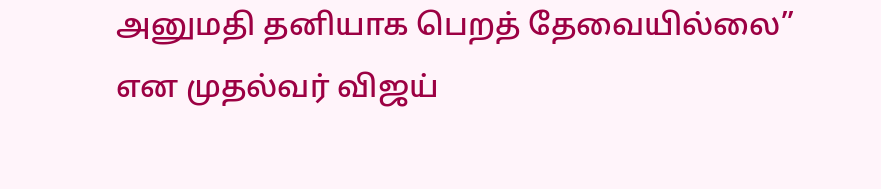அனுமதி தனியாக பெறத் தேவையில்லை” என முதல்வர் விஜய்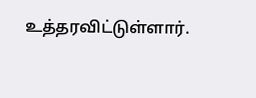உத்தரவிட்டுள்ளார்.